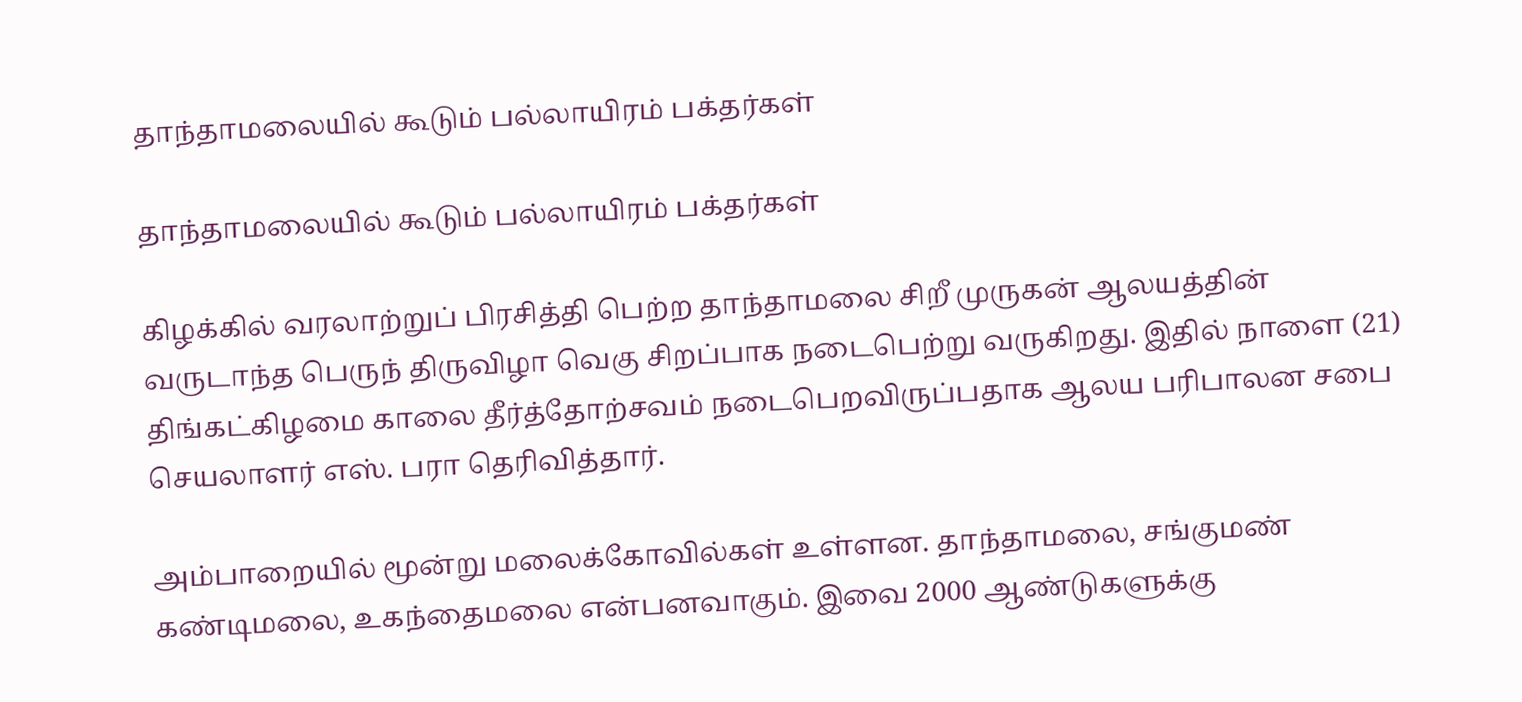தாந்தாமலையில் கூடும் பல்லாயிரம் பக்தர்கள்

தாந்தாமலையில் கூடும் பல்லாயிரம் பக்தர்கள்

கிழக்கில் வரலாற்றுப் பிரசித்தி பெற்ற தாந்தாமலை சிறீ முருகன் ஆலயத்தின் வருடாந்த பெருந் திருவிழா வெகு சிறப்பாக நடைபெற்று வருகிறது. இதில் நாளை (21) திங்கட்கிழமை காலை தீர்த்தோற்சவம் நடைபெறவிருப்பதாக ஆலய பரிபாலன சபை செயலாளர் எஸ். பரா தெரிவித்தார்.

அம்பாறையில் மூன்று மலைக்கோவில்கள் உள்ளன. தாந்தாமலை, சங்குமண் கண்டிமலை, உகந்தைமலை என்பனவாகும். இவை 2000 ஆண்டுகளுக்கு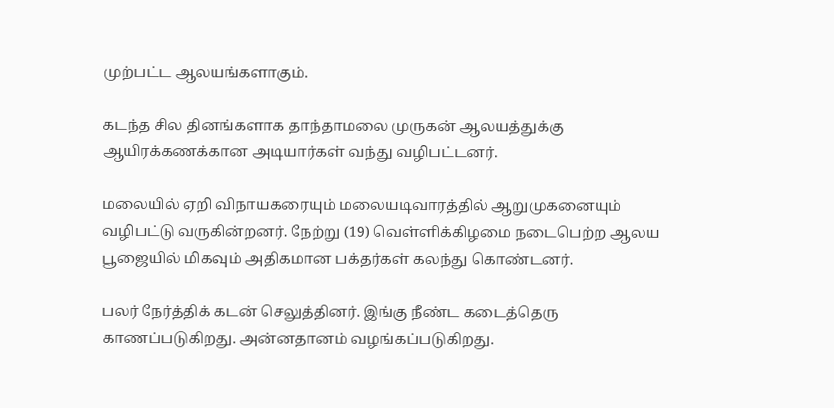முற்பட்ட ஆலயங்களாகும்.

கடந்த சில தினங்களாக தாந்தாமலை முருகன் ஆலயத்துக்கு ஆயிரக்கணக்கான அடியார்கள் வந்து வழிபட்டனர்.

மலையில் ஏறி விநாயகரையும் மலையடிவாரத்தில் ஆறுமுகனையும் வழிபட்டு வருகின்றனர். நேற்று (19) வெள்ளிக்கிழமை நடைபெற்ற ஆலய பூஜையில் மிகவும் அதிகமான பக்தர்கள் கலந்து கொண்டனர்.

பலர் நேர்த்திக் கடன் செலுத்தினர். இங்கு நீண்ட கடைத்தெரு காணப்படுகிறது. அன்னதானம் வழங்கப்படுகிறது.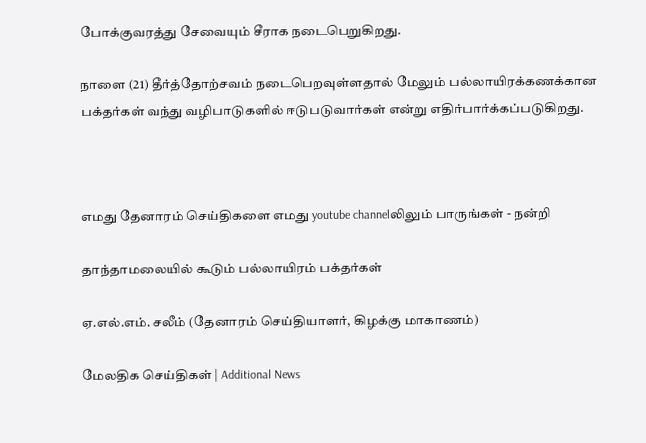போக்குவரத்து சேவையும் சீராக நடைபெறுகிறது.

நாளை (21) தீர்த்தோற்சவம் நடைபெறவுள்ளதால் மேலும் பல்லாயிரக்கணக்கான பக்தர்கள் வந்து வழிபாடுகளில் ஈடுபடுவார்கள் என்று எதிர்பார்க்கப்படுகிறது.



எமது தேனாரம் செய்திகளை எமது youtube channelலிலும் பாருங்கள் - நன்றி

தாந்தாமலையில் கூடும் பல்லாயிரம் பக்தர்கள்

ஏ.எல்.எம். சலீம் (தேனாரம் செய்தியாளர், கிழக்கு மாகாணம்)

மேலதிக செய்திகள் | Additional News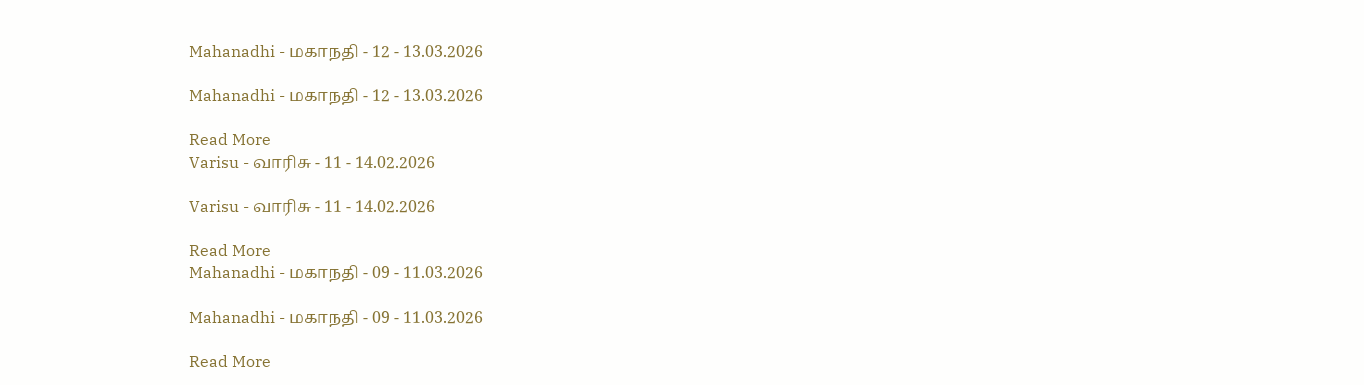Mahanadhi - மகாநதி - 12 - 13.03.2026

Mahanadhi - மகாநதி - 12 - 13.03.2026

Read More
Varisu - வாரிசு - 11 - 14.02.2026

Varisu - வாரிசு - 11 - 14.02.2026

Read More
Mahanadhi - மகாநதி - 09 - 11.03.2026

Mahanadhi - மகாநதி - 09 - 11.03.2026

Read More